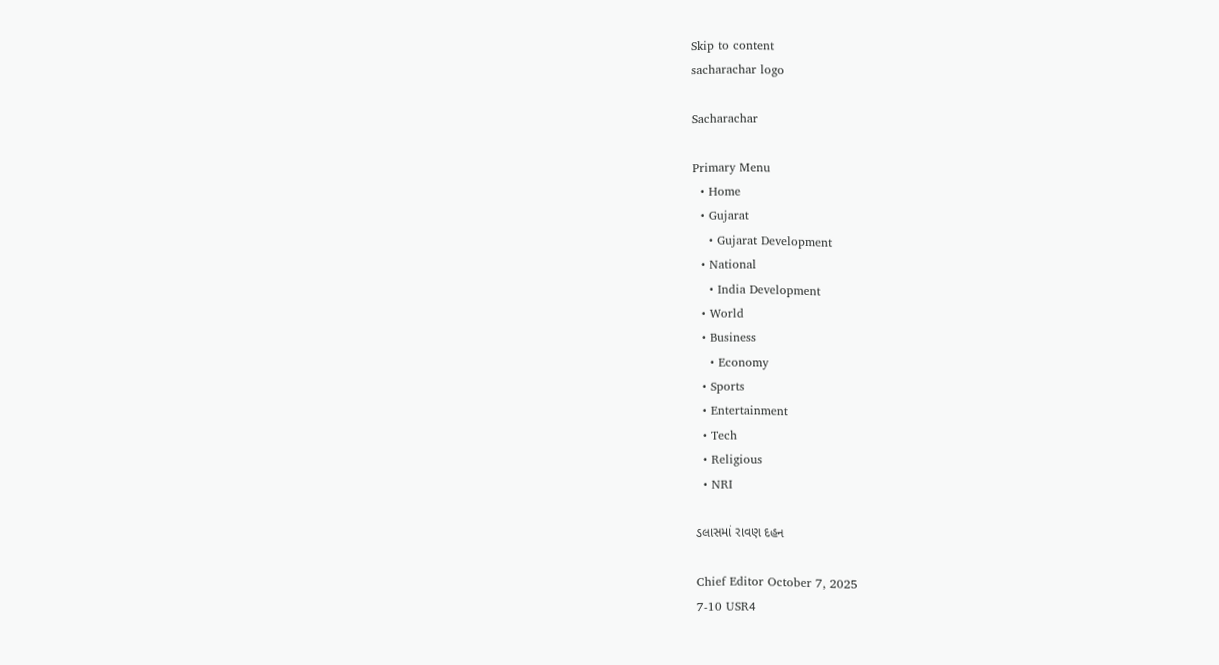Skip to content
sacharachar logo

Sacharachar

Primary Menu
  • Home
  • Gujarat
    • Gujarat Development
  • National
    • India Development
  • World
  • Business
    • Economy
  • Sports
  • Entertainment
  • Tech
  • Religious
  • NRI

ડલાસમાં રાવણ દહન

Chief Editor October 7, 2025
7-10 USR4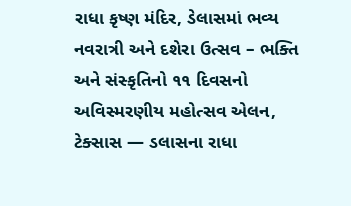રાધા કૃષ્ણ મંદિર, ડેલાસમાં ભવ્ય નવરાત્રી અને દશેરા ઉત્સવ – ભક્તિ અને સંસ્કૃતિનો ૧૧ દિવસનો અવિસ્મરણીય મહોત્સવ એલન, ટેક્સાસ — ડલાસના રાધા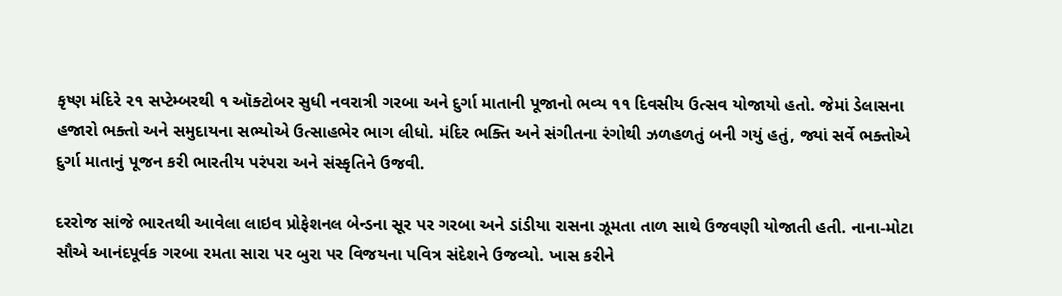કૃષ્ણ મંદિરે ૨૧ સપ્ટેમ્બરથી ૧ ઑક્ટોબર સુધી નવરાત્રી ગરબા અને દુર્ગા માતાની પૂજાનો ભવ્ય ૧૧ દિવસીય ઉત્સવ યોજાયો હતો. જેમાં ડેલાસના હજારો ભક્તો અને સમુદાયના સભ્યોએ ઉત્સાહભેર ભાગ લીધો. મંદિર ભક્તિ અને સંગીતના રંગોથી ઝળહળતું બની ગયું હતું, જ્યાં સર્વે ભક્તોએ દુર્ગા માતાનું પૂજન કરી ભારતીય પરંપરા અને સંસ્કૃતિને ઉજવી.

દરરોજ સાંજે ભારતથી આવેલા લાઇવ પ્રોફેશનલ બેન્ડના સૂર પર ગરબા અને ડાંડીયા રાસના ઝૂમતા તાળ સાથે ઉજવણી યોજાતી હતી. નાના-મોટા સૌએ આનંદપૂર્વક ગરબા રમતા સારા પર બુરા પર વિજયના પવિત્ર સંદેશને ઉજવ્યો. ખાસ કરીને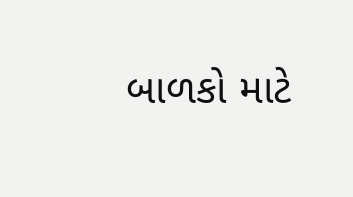બાળકો માટે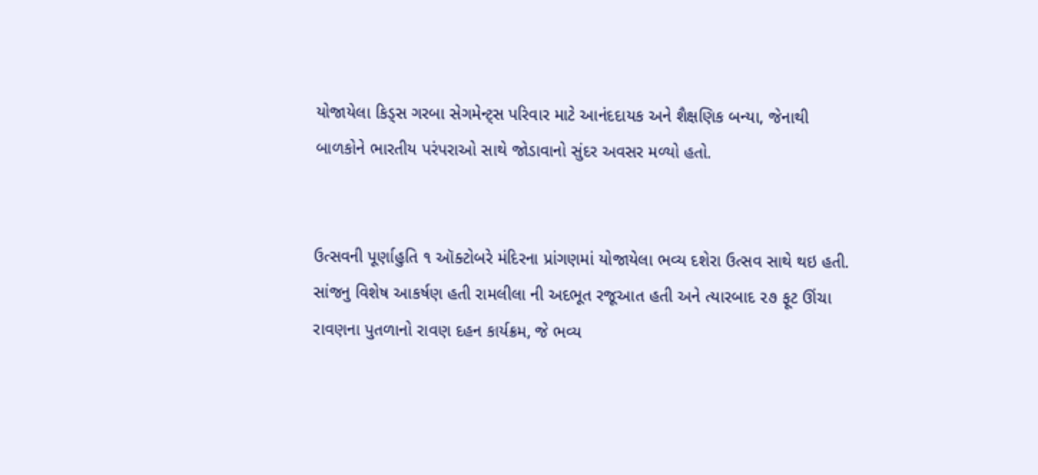યોજાયેલા કિડ્સ ગરબા સેગમેન્ટ્સ પરિવાર માટે આનંદદાયક અને શૈક્ષણિક બન્યા, જેનાથી બાળકોને ભારતીય પરંપરાઓ સાથે જોડાવાનો સુંદર અવસર મળ્યો હતો.


ઉત્સવની પૂર્ણાહુતિ ૧ ઑક્ટોબરે મંદિરના પ્રાંગણમાં યોજાયેલા ભવ્ય દશેરા ઉત્સવ સાથે થઇ હતી. સાંજનુ વિશેષ આકર્ષણ હતી રામલીલા ની અદભૂત રજૂઆત હતી અને ત્યારબાદ ૨૭ ફૂટ ઊંચા રાવણના પુતળાનો રાવણ દહન કાર્યક્રમ, જે ભવ્ય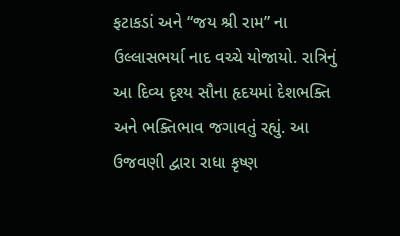ફટાકડાં અને “જય શ્રી રામ” ના ઉલ્લાસભર્યા નાદ વચ્ચે યોજાયો. રાત્રિનું આ દિવ્ય દૃશ્ય સૌના હૃદયમાં દેશભક્તિ અને ભક્તિભાવ જગાવતું રહ્યું. આ ઉજવણી દ્વારા રાધા કૃષ્ણ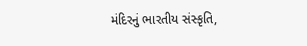મંદિરનું ભારતીય સંસ્કૃતિ,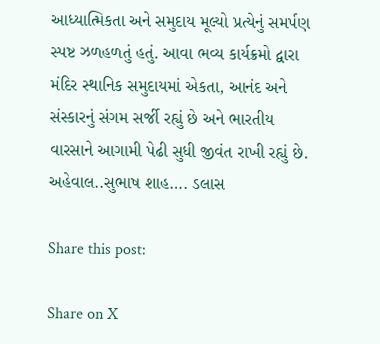આધ્યાત્મિકતા અને સમુદાય મૂલ્યો પ્રત્યેનું સમર્પણ સ્પષ્ટ ઝળહળતું હતું. આવા ભવ્ય કાર્યક્રમો દ્વારા મંદિર સ્થાનિક સમુદાયમાં એકતા, આનંદ અને સંસ્કારનું સંગમ સર્જી રહ્યું છે અને ભારતીય વારસાને આગામી પેઢી સુધી જીવંત રાખી રહ્યું છે.
અહેવાલ..સુભાષ શાહ…. ડલાસ

Share this post:

Share on X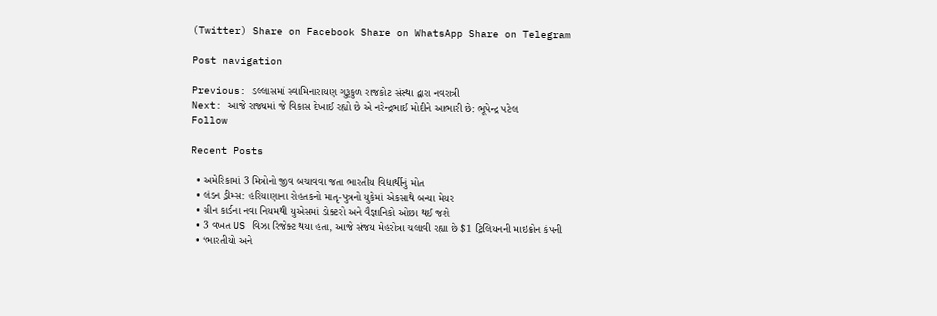(Twitter) Share on Facebook Share on WhatsApp Share on Telegram

Post navigation

Previous: ડલ્લાસમાં સ્વામિનારાયણ ગુરૂકુળ રાજકોટ સંસ્થા દ્વારા નવરાત્રી
Next: આજે રાજ્યમાં જે વિકાસ દેખાઈ રહ્યો છે એ નરેન્દ્રભાઈ મોદીને આભારી છે: ભૂપેન્દ્ર પટેલ
Follow

Recent Posts

  • અમેરિકામાં 3 મિત્રોનો જીવ બચાવવા જતા ભારતીય વિદ્યાર્થીનું મોત
  • લંડન ડ્રીમ્સ: હરિયાણાના રોહતકનો માતૃ-પુત્રનો યુકેમાં એકસાથે બન્યા મેયર
  • ગ્રીન કાર્ડના નવા નિયમથી યુએસમાં ડોક્ટરો અને વૈજ્ઞાનિકો ઓછા થઈ જશે
  • 3 વખત US વિઝા રિજેક્ટ થયા હતા, આજે સંજય મેહરોત્રા ચલાવી રહ્યા છે $1 ટ્રિલિયનની માઇક્રોન કંપની
  • ‘ભારતીયો અને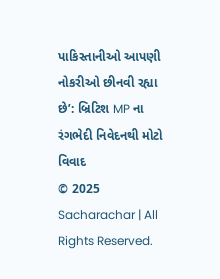પાકિસ્તાનીઓ આપણી નોકરીઓ છીનવી રહ્યા છે’: બ્રિટિશ MP ના રંગભેદી નિવેદનથી મોટો વિવાદ
© 2025 Sacharachar | All Rights Reserved.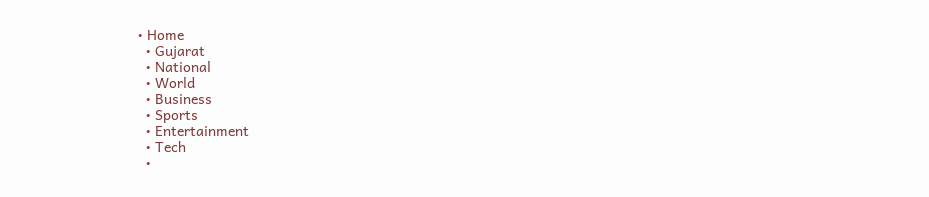• Home
  • Gujarat
  • National
  • World
  • Business
  • Sports
  • Entertainment
  • Tech
  •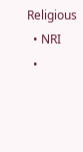Religious
  • NRI
  •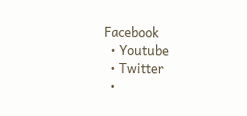Facebook
  • Youtube
  • Twitter
  •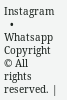Instagram
  • Whatsapp
Copyright © All rights reserved. |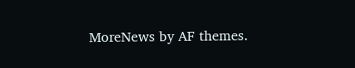MoreNews by AF themes.